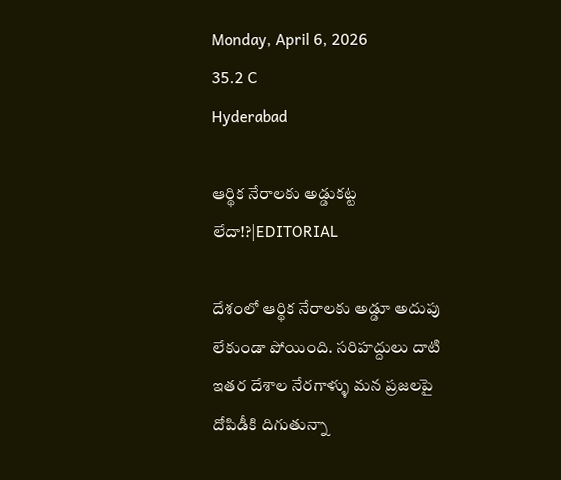Monday, April 6, 2026
35.2 C
Hyderabad

ఆర్థిక నేరాలకు అడ్డుకట్ట లేదా!?|EDITORIAL

దేశంలో ఆర్థిక నేరాలకు అడ్డూ అదుపు లేకుండా పోయింది. సరిహద్దులు దాటి ఇతర దేశాల నేరగాళ్ళు మన ప్రజలపై దోపిడీకి దిగుతున్నా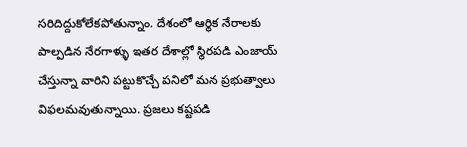సరిదిద్దుకోలేకపోతున్నాం. దేశంలో ఆర్థిక నేరాలకు పాల్పడిన నేరగాళ్ళు ఇతర దేశాల్లో స్థిరపడి ఎంజాయ్ చేస్తున్నా వారిని పట్టుకొచ్చే పనిలో మన ప్రభుత్వాలు విఫలమవుతున్నాయి. ప్రజలు కష్టపడి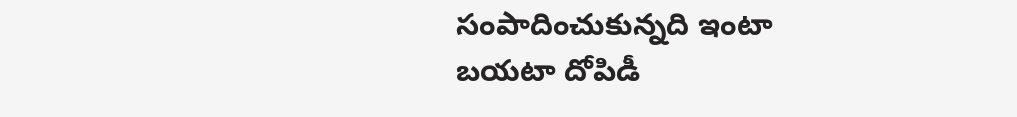సంపాదించుకున్నది ఇంటా బయటా దోపిడీ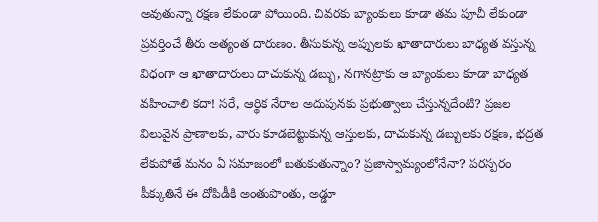అవుతున్నా రక్షణ లేకుండా పోయింది. చివరకు బ్యాంకులు కూడా తమ పూచీ లేకుండా ప్రవర్తించే తీరు అత్యంత దారుణం. తీసుకున్న అప్పులకు ఖాతాదారులు బాధ్యత వస్తున్న విధంగా ఆ ఖాతాదారులు దాచుకున్న డబ్బు, నగానట్రాకు ఆ బ్యాంకులు కూడా బాధ్యత వహించాలి కదా! సరే, ఆర్థిక నేరాల అదుపునకు ప్రభుత్వాలు చేస్తున్నదేంటి? ప్రజల విలువైన ప్రాణాలకు, వారు కూడబెట్టుకున్న ఆస్తులకు, దాచుకున్న డబ్బులకు రక్షణ, భద్రత లేకుపోతే మనం ఏ సమాజంలో బతుకుతున్నాం? ప్రజాస్వామ్యంలోనేనా? పరస్పరం పీక్కుతినే ఈ దోపిడీకి అంతుపొంతు, అడ్డూ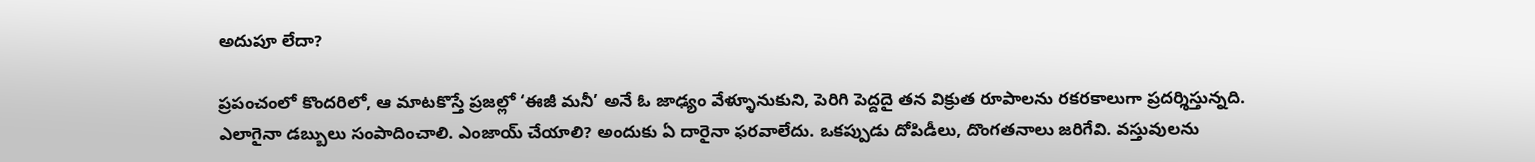అదుపూ లేదా?

ప్రపంచంలో కొందరిలో, ఆ మాటకొస్తే ప్రజల్లో ‘ఈజీ మనీ’ అనే ఓ జాఢ్యం వేళ్ళూనుకుని, పెరిగి పెద్దదై తన విక్రుత రూపాలను రకరకాలుగా ప్రదర్శిస్తున్నది. ఎలాగైనా డబ్బులు సంపాదించాలి. ఎంజాయ్ చేయాలి? అందుకు ఏ దారైనా ఫరవాలేదు. ఒకప్పుడు దోపిడీలు, దొంగతనాలు జరిగేవి. వస్తువులను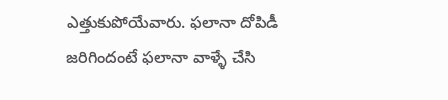ఎత్తుకుపోయేవారు. ఫలానా దోపిడీ జరిగిందంటే ఫలానా వాళ్ళే చేసి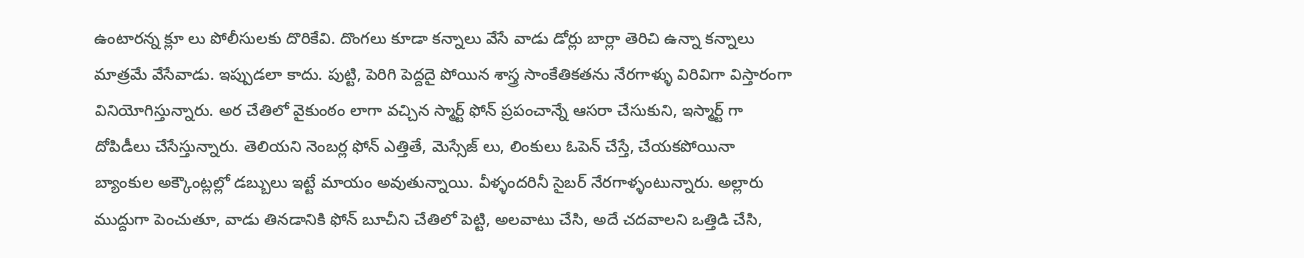ఉంటారన్న క్లూ లు పోలీసులకు దొరికేవి. దొంగలు కూడా కన్నాలు వేసే వాడు డోర్లు బార్లా తెరిచి ఉన్నా కన్నాలు మాత్రమే వేసేవాడు. ఇప్పుడలా కాదు. పుట్టి, పెరిగి పెద్దదై పోయిన శాస్త్ర సాంకేతికతను నేరగాళ్ళు విరివిగా విస్తారంగా వినియోగిస్తున్నారు. అర చేతిలో వైకుంఠం లాగా వచ్చిన స్మార్ట్ ఫోన్ ప్రపంచాన్నే ఆసరా చేసుకుని, ఇస్మార్ట్ గా దోపిడీలు చేసేస్తున్నారు. తెలియని నెంబర్ల ఫోన్ ఎత్తితే, మెస్సేజ్ లు, లింకులు ఓపెన్ చేస్తే, చేయకపోయినా బ్యాంకుల అక్కౌంట్లల్లో డబ్బులు ఇట్టే మాయం అవుతున్నాయి. వీళ్ళందరినీ సైబర్ నేరగాళ్ళంటున్నారు. అల్లారు ముద్దుగా పెంచుతూ, వాడు తినడానికి ఫోన్ బూచీని చేతిలో పెట్టి, అలవాటు చేసి, అదే చదవాలని ఒత్తిడి చేసి,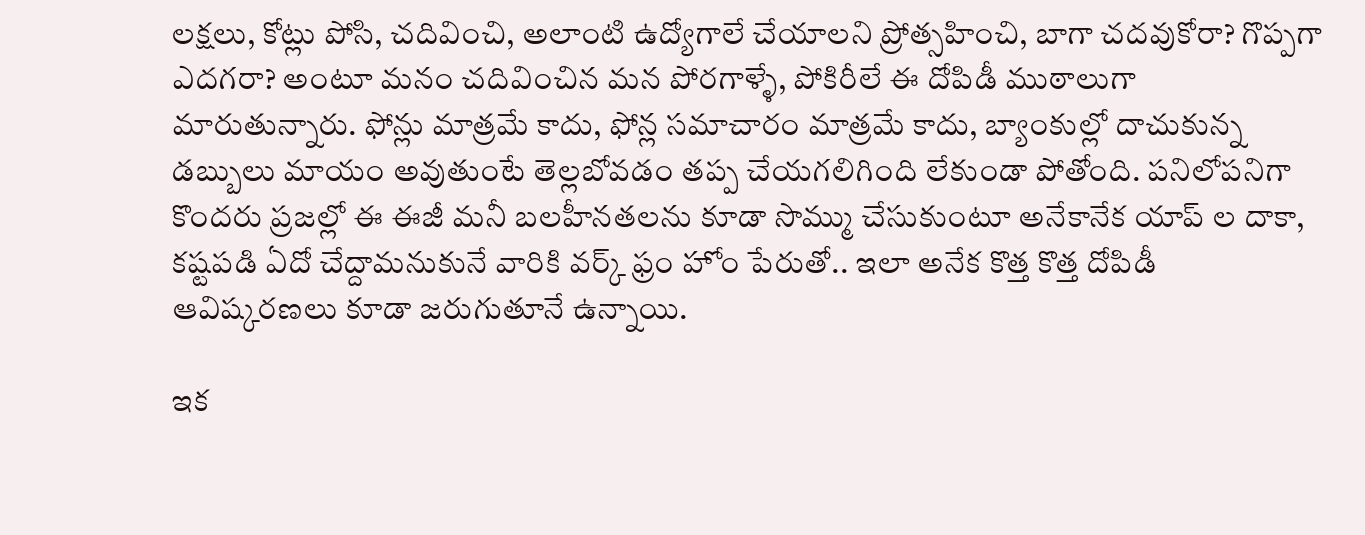లక్షలు, కోట్లు పోసి, చదివించి, అలాంటి ఉద్యోగాలే చేయాలని ప్రోత్సహించి, బాగా చదవుకోరా? గొప్పగా ఎదగరా? అంటూ మనం చదివించిన మన పోరగాళ్ళే, పోకిరీలే ఈ దోపిడీ ముఠాలుగా మారుతున్నారు. ఫోన్లు మాత్రమే కాదు, ఫోన్ల సమాచారం మాత్రమే కాదు, బ్యాంకుల్లో దాచుకున్న డబ్బులు మాయం అవుతుంటే తెల్లబోవడం తప్ప చేయగలిగింది లేకుండా పోతోంది. పనిలోపనిగా కొందరు ప్రజల్లో ఈ ఈజీ మనీ బలహీనతలను కూడా సొమ్ము చేసుకుంటూ అనేకానేక యాప్ ల దాకా, కష్టపడి ఏదో చేద్దామనుకునే వారికి వర్క్ ఫ్రం హోం పేరుతో.. ఇలా అనేక కొత్త కొత్త దోపిడీ ఆవిష్కరణలు కూడా జరుగుతూనే ఉన్నాయి.

ఇక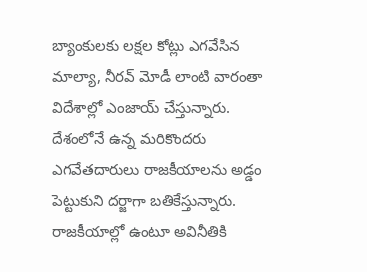బ్యాంకులకు లక్షల కోట్లు ఎగవేసిన మాల్యా, నీరవ్‌ మోడీ లాంటి వారంతా విదేశాల్లో ఎంజాయ్‌ చేస్తున్నారు. దేశంలోనే ఉన్న మరికొందరు ఎగవేతదారులు రాజకీయాలను అడ్డం పెట్టుకుని దర్జాగా బతికేస్తున్నారు. రాజకీయాల్లో ఉంటూ అవినీతికి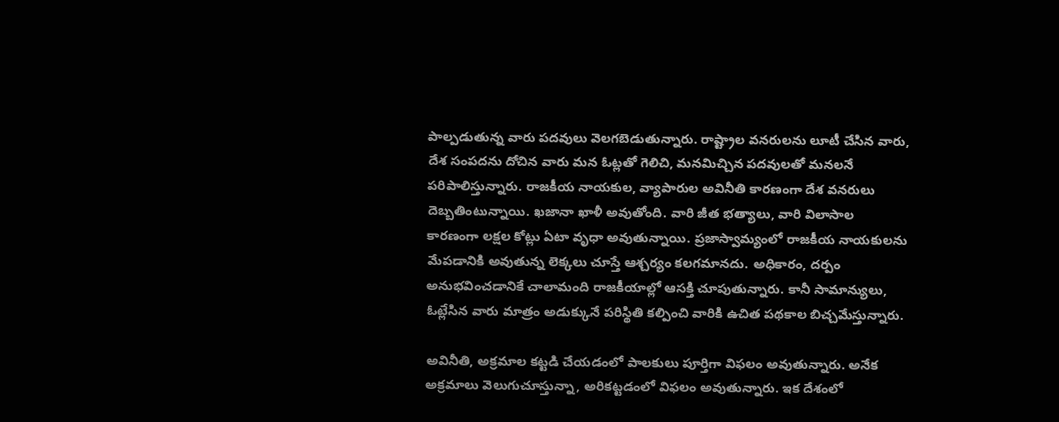పాల్పడుతున్న వారు పదవులు వెలగబెడుతున్నారు. రాష్ట్రాల వనరులను లూటీ చేసిన వారు, దేశ సంపదను దోచిన వారు మన ఓట్లతో గెలిచి, మనమిచ్చిన పదవులతో మనలనే పరిపాలిస్తున్నారు. రాజకీయ నాయకుల, వ్యాపారుల అవినీతి కారణంగా దేశ వనరులు దెబ్బతింటున్నాయి. ఖజానా ఖాళీ అవుతోంది. వారి జీత భత్యాలు, వారి విలాసాల కారణంగా లక్షల కోట్లు ఏటా వృధా అవుతున్నాయి. ప్రజాస్వామ్యంలో రాజకీయ నాయకులను మేపడానికి అవుతున్న లెక్కలు చూస్తే ఆశ్చర్యం కలగమానదు. అధికారం, దర్పం అనుభవించడానికే చాలామంది రాజకీయాల్లో ఆసక్తి చూపుతున్నారు. కానీ సామాన్యులు, ఓట్లేసిన వారు మాత్రం అడుక్కునే పరిస్థితి కల్పించి వారికి ఉచిత పథకాల బిచ్చమేస్తున్నారు.

అవినీతి, అక్రమాల కట్టడి చేయడంలో పాలకులు పూర్తిగా విఫలం అవుతున్నారు. అనేక అక్రమాలు వెలుగుచూస్తున్నా, అరికట్టడంలో విఫలం అవుతున్నారు. ఇక దేశంలో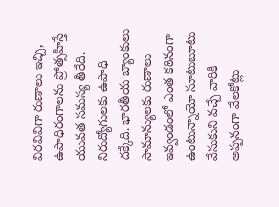విరవివిగా రుణాలు ఇచ్చి, ఉపాధిరంగాలను ప్రోత్సహిస్తే యువత సమస్య తీరేది. నిరుద్యోగులకు ఉపాధి దక్కేది. భారతీయ బ్యాంకులు సామాన్యులకు రుణాలు ఇవ్వండంలో ఎంత కఠినంగా ఉంటున్నాయో సూటుబూటు వేసుకుని వచ్చే వారికి అప్పనంగా వేలకోట్లు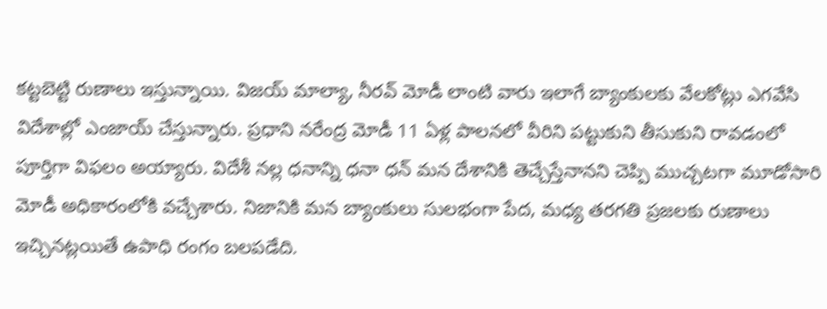కట్టబెట్టి రుణాలు ఇస్తున్నాయి. విజయ్ మాల్యా, నీరవ్‌ మోడీ లాంటి వారు ఇలాగే బ్యాంకులకు వేలకోట్లు ఎగవేసి విదేశాల్లో ఎంజాయ్‌ చేస్తున్నారు. ప్రధాని నరేంద్ర మోడీ 11 ఏళ్ల పాలనలో వీరిని పట్టుకుని తీసుకుని రావడంలో పూర్తిగా విఫలం అయ్యారు. విదేశీ నల్ల ధనాన్ని ధనా ధన్ మన దేశానికి తెచ్చేస్తేనానని చెప్పి ముచ్చటగా మూడోసారి మోడీ అధికారంలోకి వచ్చేశారు. నిజానికి మన బ్యాంకులు సులభంగా పేద, మధ్య తరగతి ప్రజలకు రుణాలు ఇచ్చినట్లయితే ఉపాధి రంగం బలపడేది.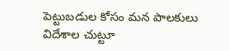పెట్టుబడుల కోసం మన పాలకులు విదేశాల చుట్టూ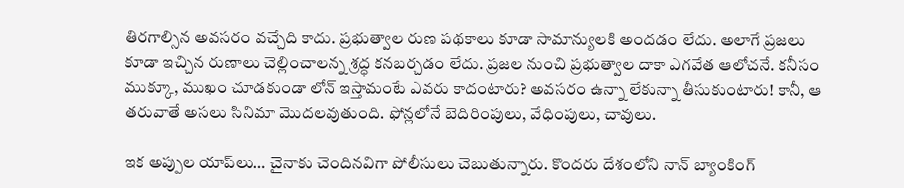తిరగాల్సిన అవసరం వచ్చేది కాదు. ప్రభుత్వాల రుణ పథకాలు కూడా సామాన్యులకి అందడం లేదు. అలాగే ప్రజలు కూడా ఇచ్చిన రుణాలు చెల్లించాలన్న శ్రద్ధ కనబర్చడం లేదు. ప్రజల నుంచి ప్రభుత్వాల దాకా ఎగవేత ఆలోచనే. కనీసం ముక్కూ, ముఖం చూడకుండా లోన్‌ ఇస్తామంటే ఎవరు కాదంటారు? అవసరం ఉన్నా లేకున్నా తీసుకుంటారు! కానీ, ఆ తరువాతే అసలు సినిమా మొదలవుతుంది. ఫోన్లలోనే బెదిరింపులు, వేధింపులు, చావులు.

ఇక అప్పుల యాప్‌లు… చైనాకు చెందినవిగా పోలీసులు చెబుతున్నారు. కొందరు దేశంలోని నాన్‌ బ్యాంకింగ్‌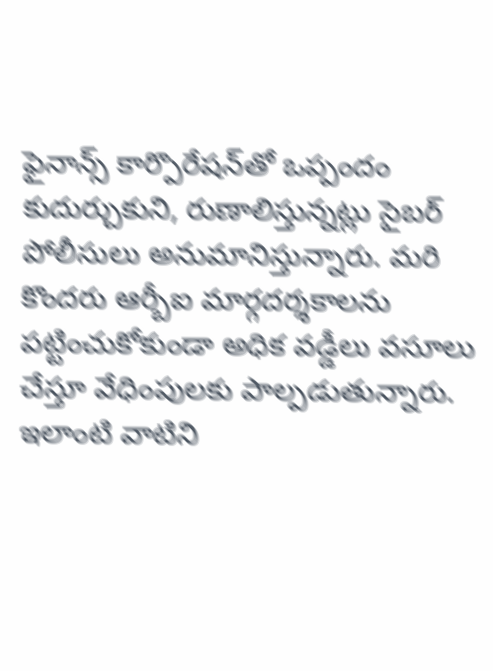ఫైనాన్స్‌ కార్పొరేషన్‌తో ఒప్పందం కుదుర్చుకుని, రుణాలిస్తున్నట్లు సైబర్‌ పోలీసులు అనుమానిస్తున్నారు. మరి కొందరు ఆర్బీఐ మార్గదర్శకాలను పట్టించుకోకుండా అధిక వడ్డీలు వసూలు చేస్తూ వేధింపులకు పాల్పడుతున్నారు. ఇలాంటి వాటిని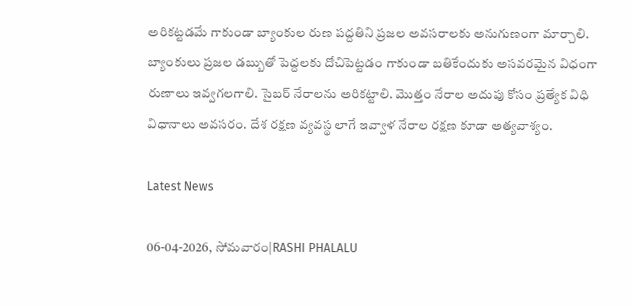అరికట్టడమే గాకుండా బ్యాంకుల రుణ పద్దతిని ప్రజల అవసరాలకు అనుగుణంగా మార్చాలి. బ్యాంకులు ప్రజల డబ్బుతో పెద్దలకు దోచిపెట్టడం గాకుండా బతికేందుకు అసవరమైన విధంగా రుణాలు ఇవ్వగలగాలి. సైబర్ నేరాలను అరికట్టాలి. మొత్తం నేరాల అదుపు కోసం ప్రత్యేక విధి విధానాలు అవసరం. దేశ రక్షణ వ్యవస్థ లాగే ఇవ్వాళ నేరాల రక్షణ కూడా అత్యవాశ్యం.

Latest News

06-04-2026, సోమవారం|RASHI PHALALU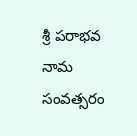శ్రీ పరాభవ నామ సంవత్సరం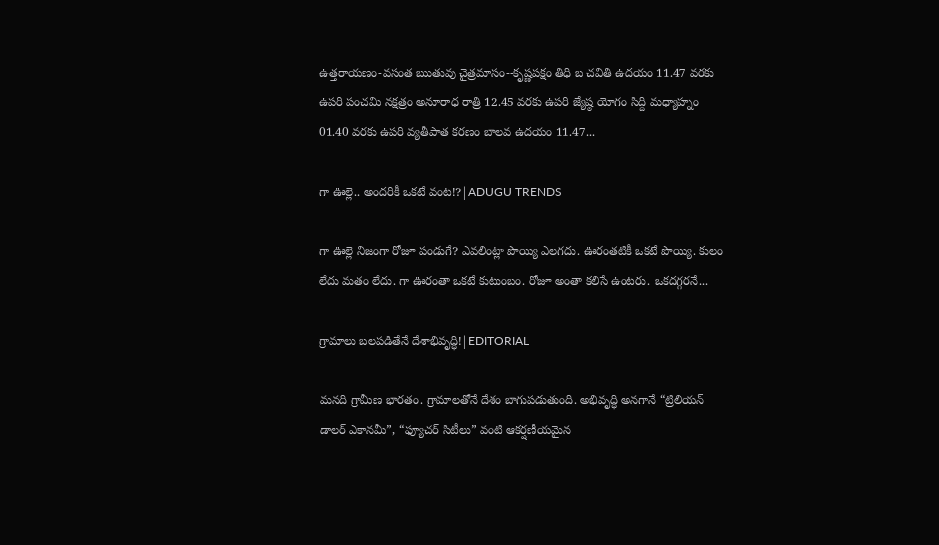ఉత్తరాయణం-వసంత ఋతువు చైత్రమాసం--కృష్ణపక్షం తిధి బ చవితి ఉదయం 11.47 వరకు ఉపరి పంచమి నక్షత్రం అనూరాధ రాత్రి 12.45 వరకు ఉపరి జ్యేష్ఠ యోగం సిద్ది మధ్యాహ్నం 01.40 వరకు ఉపరి వ్యతీపాత కరణం బాలవ ఉదయం 11.47...

గా ఊల్లె.. అందరికీ ఒకటే వంట!?|ADUGU TRENDS

గా ఊల్లె నిజంగా రోజూ పండుగే? ఎవలింట్లా పొయ్యి ఎలగదు. ఊరంతటికీ ఒకటే పొయ్యి. కులం లేదు మతం లేదు. గా ఊరంతా ఒకటే కుటుంబం. రోజూ అంతా కలిసే ఉంటరు. ఒకదగ్గరనే...

గ్రామాలు బలపడితేనే దేశాభివృద్ధి!|EDITORIAL

మనది గ్రామీణ భారతం. గ్రామాలతోనే దేశం బాగుపడుతుంది. అభివృద్ధి అనగానే “ట్రిలియన్ డాలర్ ఎకానమీ”, “ఫ్యూచర్ సిటీలు” వంటి ఆకర్షణీయమైన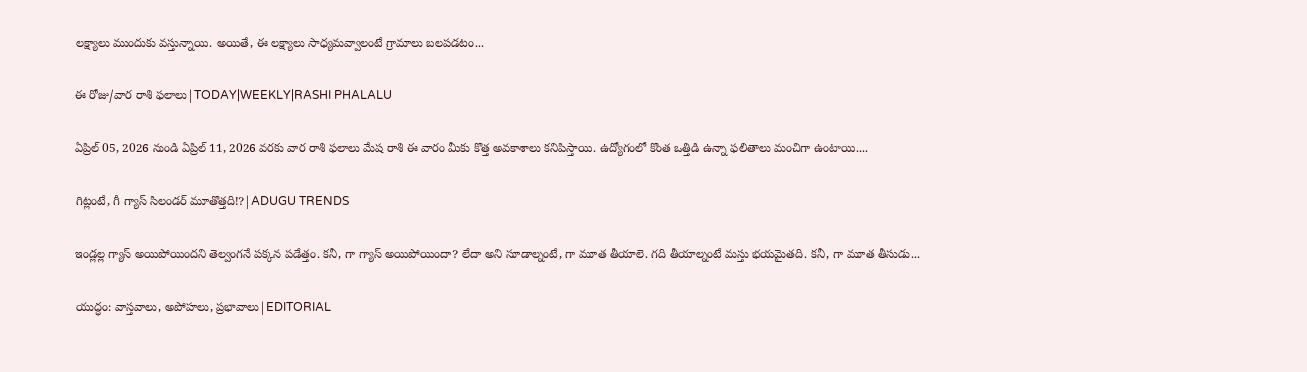లక్ష్యాలు ముందుకు వస్తున్నాయి. అయితే, ఈ లక్ష్యాలు సాధ్యమవ్వాలంటే గ్రామాలు బలపడటం...

ఈ రోజు/వార రాశి ఫలాలు|TODAY|WEEKLY|RASHI PHALALU

ఏప్రిల్ 05, 2026 నుండి ఏప్రిల్ 11, 2026 వరకు వార రాశి ఫలాలు మేష రాశి ఈ వారం మీకు కొత్త అవకాశాలు కనిపిస్తాయి. ఉద్యోగంలో కొంత ఒత్తిడి ఉన్నా ఫలితాలు మంచిగా ఉంటాయి....

గిట్లంటే, గీ గ్యాస్ సిలండర్ మూతొత్తది!?|ADUGU TRENDS

ఇండ్లల్ల గ్యాస్ అయిపోయిందని తెల్వంగనే పక్కన పడేత్తం. కనీ, గా గ్యాస్ అయిపోయిందా? లేదా అని సూడాల్నంటే, గా మూత తీయాలె. గది తీయాల్నంటే మస్తు భయమైతది. కనీ, గా మూత తీసుడు...

యుద్ధం: వాస్తవాలు, అపోహలు, ప్రభావాలు|EDITORIAL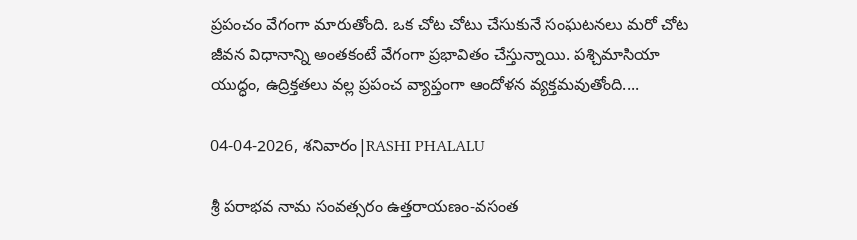ప్రపంచం వేగంగా మారుతోంది. ఒక చోట చోటు చేసుకునే సంఘటనలు మరో చోట జీవన విధానాన్ని అంతకంటే వేగంగా ప్రభావితం చేస్తున్నాయి. పశ్చిమాసియా యుద్ధం, ఉద్రిక్తతలు వల్ల ప్రపంచ వ్యాప్తంగా ఆందోళన వ్యక్తమవుతోంది....

04-04-2026, శనివారం|RASHI PHALALU

శ్రీ పరాభవ నామ సంవత్సరం ఉత్తరాయణం-వసంత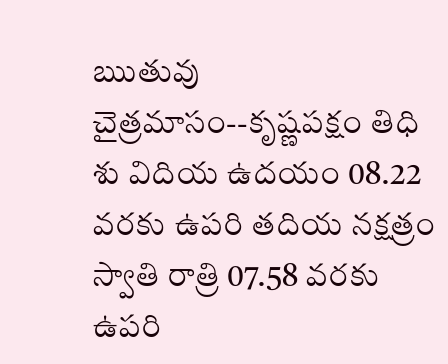ఋతువు చైత్రమాసం--కృష్ణపక్షం తిధి శు విదియ ఉదయం 08.22 వరకు ఉపరి తదియ నక్షత్రం స్వాతి రాత్రి 07.58 వరకు ఉపరి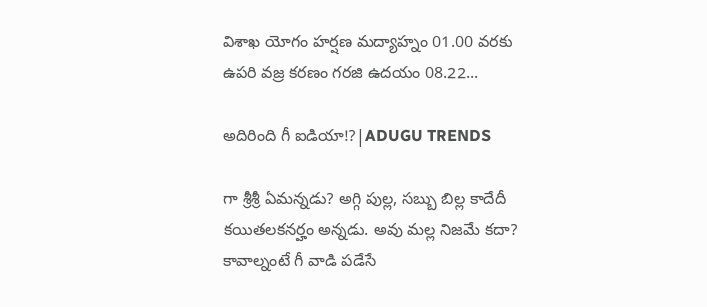విశాఖ యోగం హర్షణ మద్యాహ్నం 01.00 వరకు ఉపరి వజ్ర కరణం గరజి ఉదయం 08.22...

అదిరింది గీ ఐడియా!?|ADUGU TRENDS

గా శ్రీశ్రీ ఏమన్నడు? అగ్గి పుల్ల, సబ్బు బిల్ల కాదేదీ కయితలకనర్హం అన్నడు. అవు మల్ల నిజమే కదా? కావాల్నంటే గీ వాడి పడేసే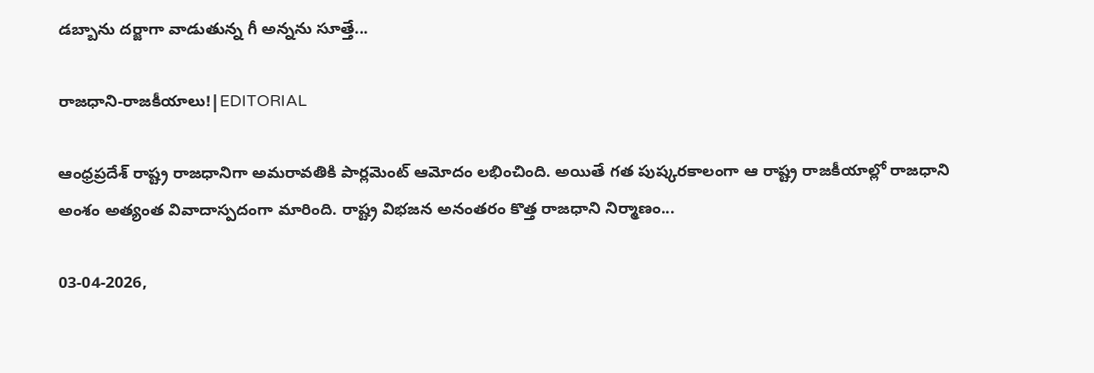డబ్బాను దర్జాగా వాడుతున్న గీ అన్నను సూత్తే...

రాజధాని-రాజకీయాలు!|EDITORIAL

ఆంధ్రప్రదేశ్ రాష్ట్ర రాజధానిగా అమరావతికి పార్లమెంట్ ఆమోదం లభించింది. అయితే గత పుష్కరకాలంగా ఆ రాష్ట్ర రాజకీయాల్లో రాజధాని అంశం అత్యంత వివాదాస్పదంగా మారింది. రాష్ట్ర విభజన అనంతరం కొత్త రాజధాని నిర్మాణం...

03-04-2026,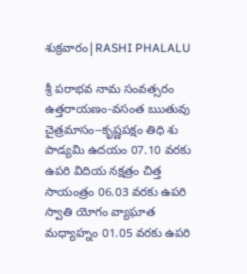శుక్రవారం|RASHI PHALALU

శ్రీ పరాభవ నామ సంవత్సరం ఉత్తరాయణం-వసంత ఋతువు చైత్రమాసం--కృష్ణపక్షం తిధి శు పాడ్యమి ఉదయం 07.10 వరకు ఉపరి విదియ నక్షత్రం చిత్త సాయంత్రం 06.03 వరకు ఉపరి స్వాతి యోగం వ్యాఘాత మధ్యాహ్నం 01.05 వరకు ఉపరి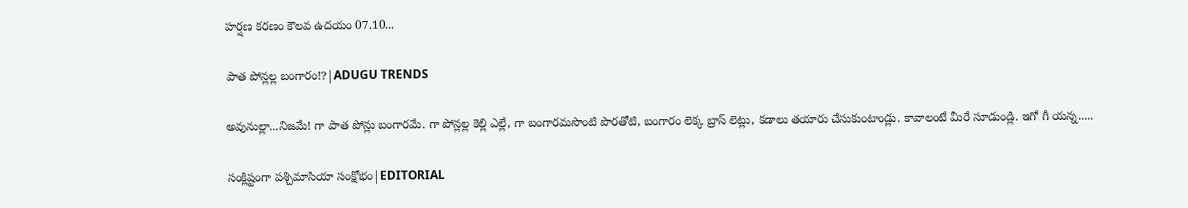హర్షణ కరణం కౌలవ ఉదయం 07.10...

పాత పోన్లల్ల బంగారం!?|ADUGU TRENDS

అవునుల్లా...నిజమే! గా పాత పోన్లు బంగారమే. గా పోన్లల్ల కెల్లి ఎల్లే, గా బంగారమసొంటి పొరతోటి, బంగారం లెక్క బ్రాస్ లెట్లు, కడాలు తయారు చేసుకుంటాండ్లు. కావాలంటే మీరే సూడుండ్లి. ఇగో గీ యన్న.....

సంక్లిష్టంగా పశ్చిమాసియా సంక్షోభం|EDITORIAL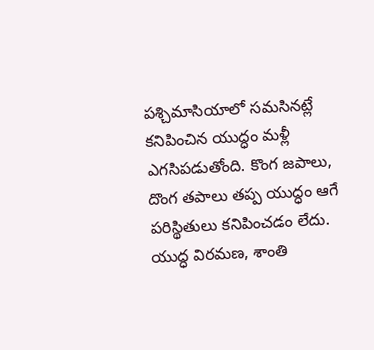పశ్చిమాసియాలో సమసినట్లే కనిపించిన యుద్ధం మళ్లీ ఎగసిపడుతోంది. కొంగ జపాలు, దొంగ తపాలు తప్ప యుద్ధం ఆగే పరిస్థితులు కనిపించడం లేదు. యుద్ధ విరమణ, శాంతి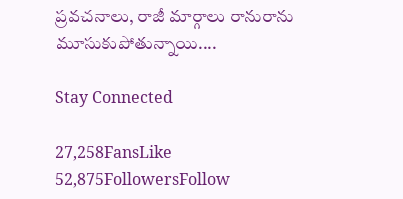ప్రవచనాలు, రాజీ మార్గాలు రానురాను మూసుకుపోతున్నాయి....

Stay Connected

27,258FansLike
52,875FollowersFollow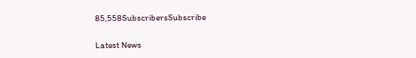85,558SubscribersSubscribe

Latest News